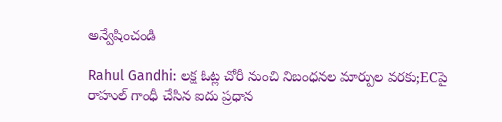అన్వేషించండి

Rahul Gandhi: లక్ష ఓట్ల చోరీ నుంచి నిబంధనల మార్పుల వరకు;ECపై రాహుల్ గాంధీ చేసిన ఐదు ప్రధాన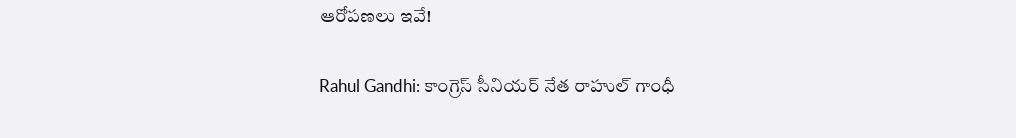ఆరోపణలు ఇవే!

Rahul Gandhi: కాంగ్రెస్ సీనియర్ నేత రాహుల్ గాంధీ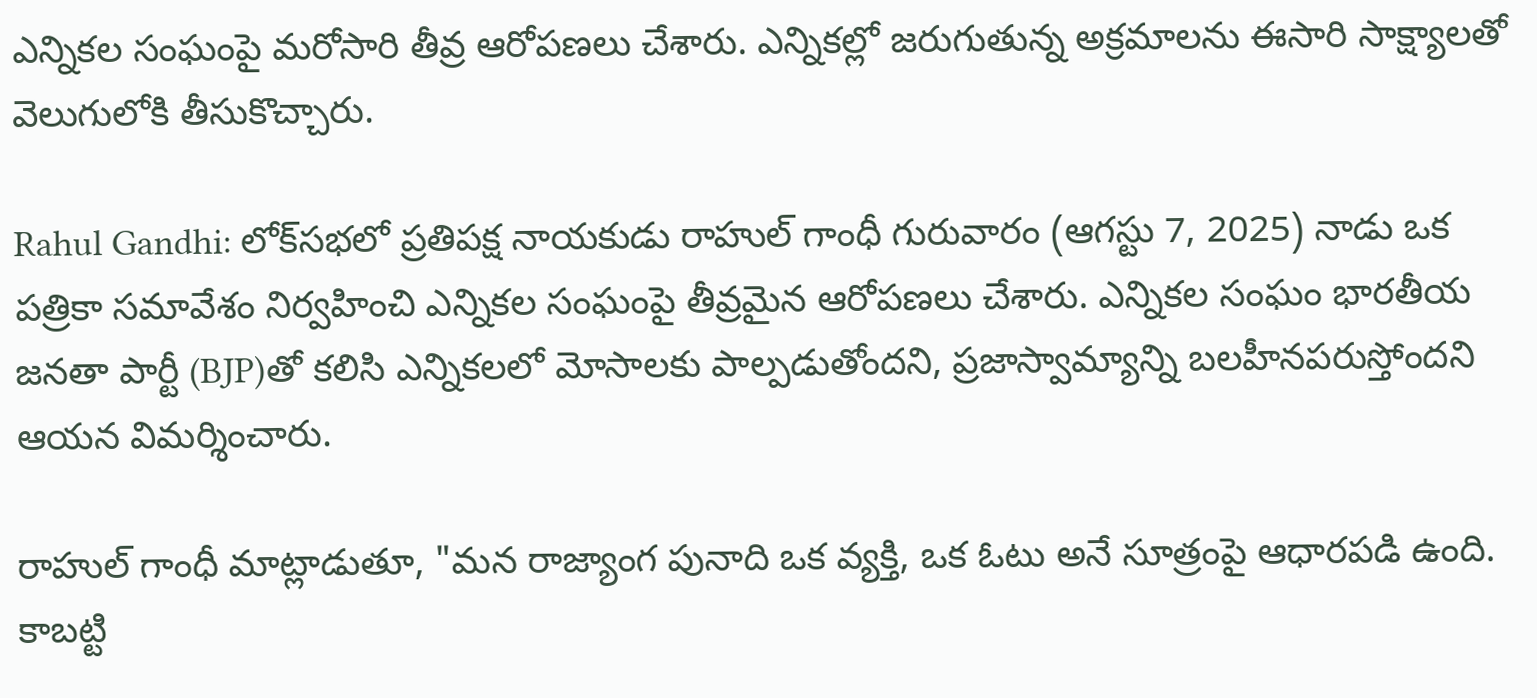ఎన్నికల సంఘంపై మరోసారి తీవ్ర ఆరోపణలు చేశారు. ఎన్నికల్లో జరుగుతున్న అక్రమాలను ఈసారి సాక్ష్యాలతో వెలుగులోకి తీసుకొచ్చారు.

Rahul Gandhi: లోక్‌సభలో ప్రతిపక్ష నాయకుడు రాహుల్ గాంధీ గురువారం (ఆగస్టు 7, 2025) నాడు ఒక పత్రికా సమావేశం నిర్వహించి ఎన్నికల సంఘంపై తీవ్రమైన ఆరోపణలు చేశారు. ఎన్నికల సంఘం భారతీయ జనతా పార్టీ (BJP)తో కలిసి ఎన్నికలలో మోసాలకు పాల్పడుతోందని, ప్రజాస్వామ్యాన్ని బలహీనపరుస్తోందని ఆయన విమర్శించారు.

రాహుల్ గాంధీ మాట్లాడుతూ, "మన రాజ్యాంగ పునాది ఒక వ్యక్తి, ఒక ఓటు అనే సూత్రంపై ఆధారపడి ఉంది. కాబట్టి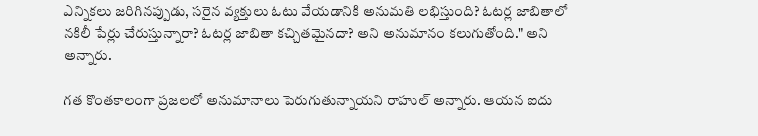ఎన్నికలు జరిగినప్పుడు, సరైన వ్యక్తులు ఓటు వేయడానికి అనుమతి లభిస్తుంది? ఓటర్ల జాబితాలో నకిలీ పేర్లు చేరుస్తున్నారా? ఓటర్ల జాబితా కచ్చితమైనదా? అని అనుమానం కలుగుతోంది." అని అన్నారు.

గత కొంతకాలంగా ప్రజలలో అనుమానాలు పెరుగుతున్నాయని రాహుల్ అన్నారు. ఆయన ఐదు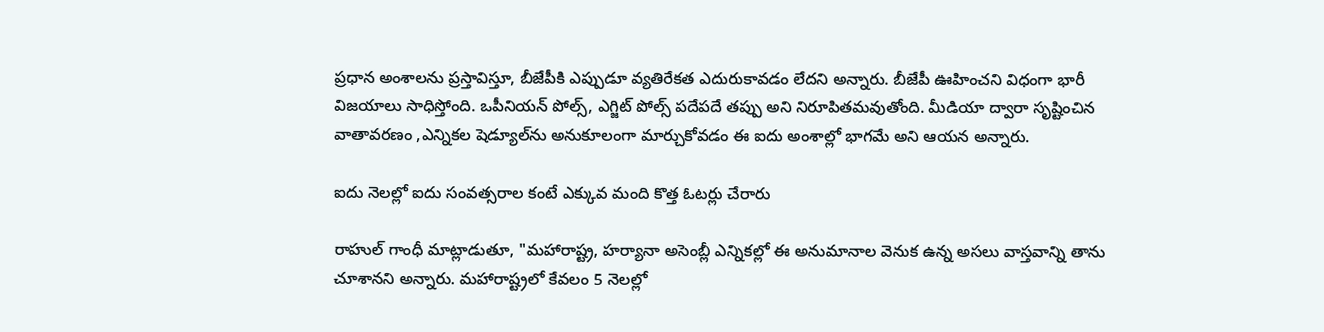ప్రధాన అంశాలను ప్రస్తావిస్తూ, బీజేపీకి ఎప్పుడూ వ్యతిరేకత ఎదురుకావడం లేదని అన్నారు. బీజేపీ ఊహించని విధంగా భారీ విజయాలు సాధిస్తోంది. ఒపీనియన్ పోల్స్, ఎగ్జిట్ పోల్స్ పదేపదే తప్పు అని నిరూపితమవుతోంది. మీడియా ద్వారా సృష్టించిన వాతావరణం ,ఎన్నికల షెడ్యూల్‌ను అనుకూలంగా మార్చుకోవడం ఈ ఐదు అంశాల్లో భాగమే అని ఆయన అన్నారు.

ఐదు నెలల్లో ఐదు సంవత్సరాల కంటే ఎక్కువ మంది కొత్త ఓటర్లు చేరారు

రాహుల్ గాంధీ మాట్లాడుతూ, "మహారాష్ట్ర, హర్యానా అసెంబ్లీ ఎన్నికల్లో ఈ అనుమానాల వెనుక ఉన్న అసలు వాస్తవాన్ని తాను చూశానని అన్నారు. మహారాష్ట్రలో కేవలం 5 నెలల్లో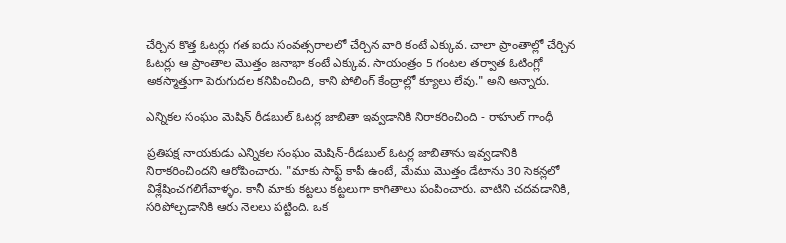చేర్చిన కొత్త ఓటర్లు గత ఐదు సంవత్సరాలలో చేర్చిన వారి కంటే ఎక్కువ. చాలా ప్రాంతాల్లో చేర్చిన ఓటర్లు ఆ ప్రాంతాల మొత్తం జనాభా కంటే ఎక్కువ. సాయంత్రం 5 గంటల తర్వాత ఓటింగ్లో అకస్మాత్తుగా పెరుగుదల కనిపించింది, కాని పోలింగ్ కేంద్రాల్లో క్యూలు లేవు." అని అన్నారు.

ఎన్నికల సంఘం మెషిన్ రీడబుల్ ఓటర్ల జాబితా ఇవ్వడానికి నిరాకరించింది - రాహుల్ గాంధీ

ప్రతిపక్ష నాయకుడు ఎన్నికల సంఘం మెషిన్-రీడబుల్ ఓటర్ల జాబితాను ఇవ్వడానికి నిరాకరించిందని ఆరోపించారు. "మాకు సాఫ్ట్ కాపీ ఉంటే, మేము మొత్తం డేటాను 30 సెకన్లలో విశ్లేషించగలిగేవాళ్ళం. కానీ మాకు కట్టలు కట్టలుగా కాగితాలు పంపించారు. వాటిని చదవడానికి, సరిపోల్చడానికి ఆరు నెలలు పట్టింది. ఒక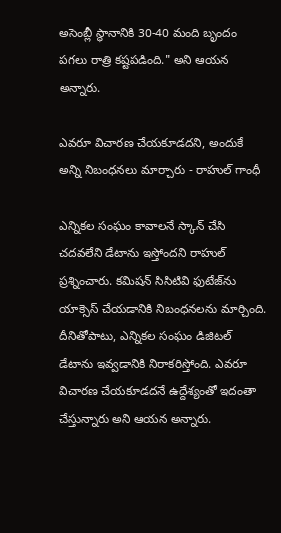అసెంబ్లీ స్థానానికి 30-40 మంది బృందం పగలు రాత్రి కష్టపడింది." అని ఆయన అన్నారు.

ఎవరూ విచారణ చేయకూడదని, అందుకే అన్ని నిబంధనలు మార్చారు - రాహుల్ గాంధీ

ఎన్నికల సంఘం కావాలనే స్కాన్ చేసి చదవలేని డేటాను ఇస్తోందని రాహుల్ ప్రశ్నించారు. కమిషన్ సిసిటివి ఫుటేజ్‌ను యాక్సెస్ చేయడానికి నిబంధనలను మార్చింది. దీనితోపాటు, ఎన్నికల సంఘం డిజిటల్ డేటాను ఇవ్వడానికి నిరాకరిస్తోంది. ఎవరూ విచారణ చేయకూడదనే ఉద్దేశ్యంతో ఇదంతా చేస్తున్నారు అని ఆయన అన్నారు.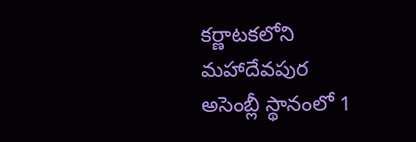కర్ణాటకలోని మహాదేవపుర అసెంబ్లీ స్థానంలో 1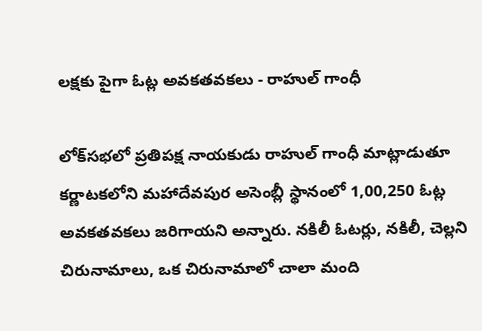లక్షకు పైగా ఓట్ల అవకతవకలు - రాహుల్ గాంధీ

లోక్‌సభలో ప్రతిపక్ష నాయకుడు రాహుల్ గాంధీ మాట్లాడుతూ కర్ణాటకలోని మహాదేవపుర అసెంబ్లీ స్థానంలో 1,00,250 ఓట్ల అవకతవకలు జరిగాయని అన్నారు. నకిలీ ఓటర్లు, నకిలీ, చెల్లని చిరునామాలు, ఒక చిరునామాలో చాలా మంది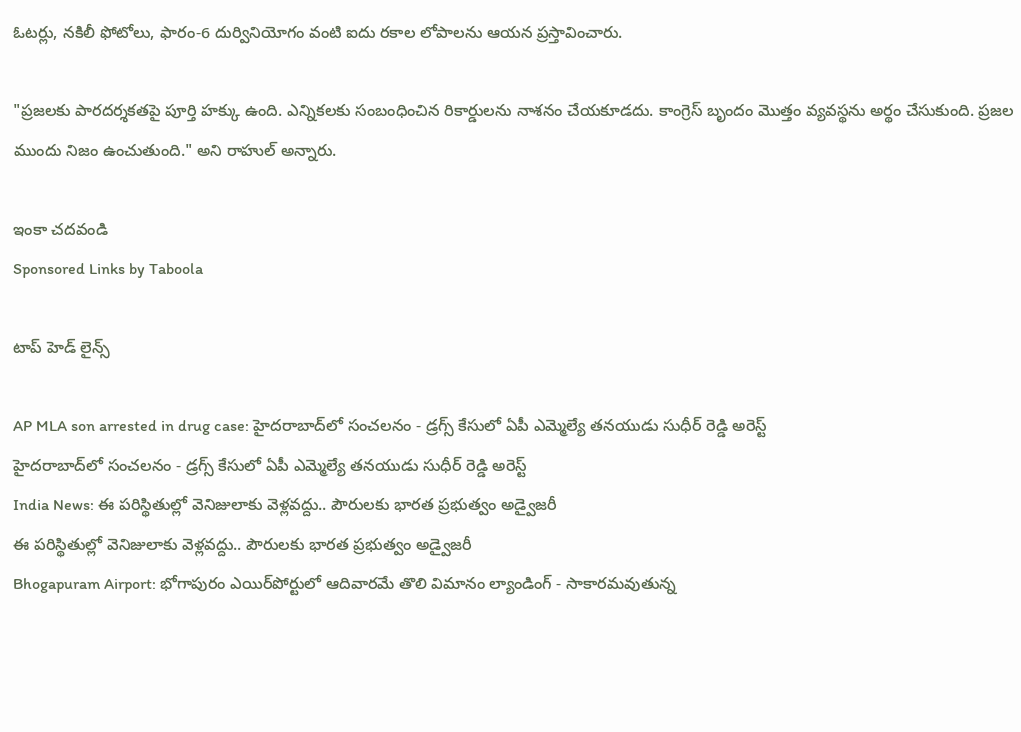ఓటర్లు, నకిలీ ఫోటోలు, ఫారం-6 దుర్వినియోగం వంటి ఐదు రకాల లోపాలను ఆయన ప్రస్తావించారు.

"ప్రజలకు పారదర్శకతపై పూర్తి హక్కు ఉంది. ఎన్నికలకు సంబంధించిన రికార్డులను నాశనం చేయకూడదు. కాంగ్రెస్ బృందం మొత్తం వ్యవస్థను అర్థం చేసుకుంది. ప్రజల ముందు నిజం ఉంచుతుంది." అని రాహుల్ అన్నారు.

ఇంకా చదవండి
Sponsored Links by Taboola

టాప్ హెడ్ లైన్స్

AP MLA son arrested in drug case: హైదరాబాద్‌లో సంచలనం - డ్రగ్స్ కేసులో ఏపీ ఎమ్మెల్యే తనయుడు సుధీర్ రెడ్డి అరెస్ట్
హైదరాబాద్‌లో సంచలనం - డ్రగ్స్ కేసులో ఏపీ ఎమ్మెల్యే తనయుడు సుధీర్ రెడ్డి అరెస్ట్
India News: ఈ పరిస్థితుల్లో వెనిజులాకు వెళ్లవద్దు.. పౌరులకు భారత ప్రభుత్వం అడ్వైజరీ
ఈ పరిస్థితుల్లో వెనిజులాకు వెళ్లవద్దు.. పౌరులకు భారత ప్రభుత్వం అడ్వైజరీ
Bhogapuram Airport: భోగాపురం ఎయిర్‌పోర్టులో ఆదివారమే తొలి విమానం ల్యాండింగ్ - సాకారమవుతున్న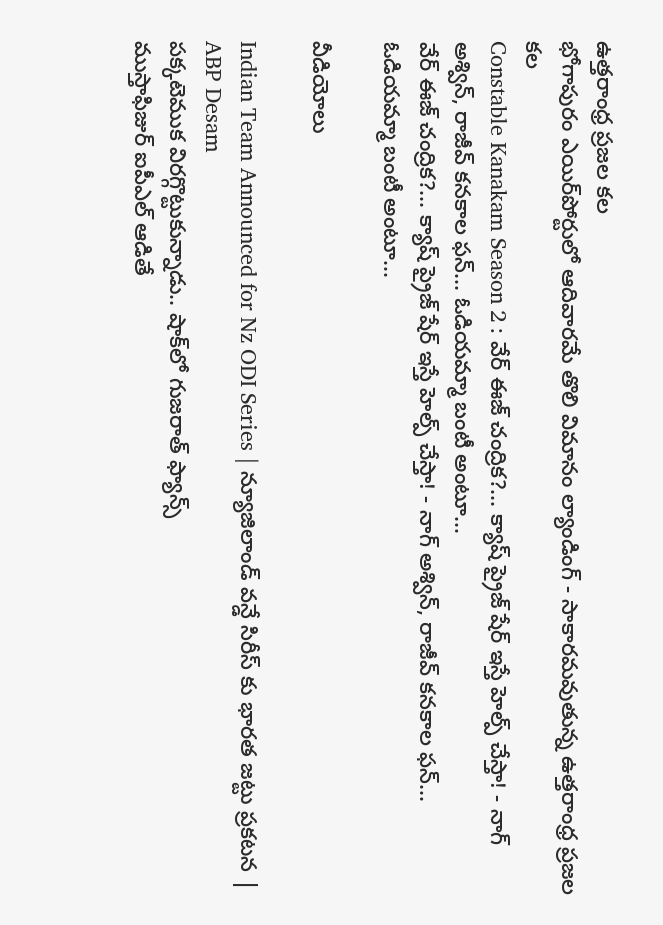ఉత్తరాంధ్ర ప్రజల కల
భోగాపురం ఎయిర్‌పోర్టులో ఆదివారమే తొలి విమానం ల్యాండింగ్ - సాకారమవుతున్న ఉత్తరాంధ్ర ప్రజల కల
Constable Kanakam Season 2 : వేర్ ఈజ్ చంద్రిక?... క్యాష్ ప్రైజ్ షేర్ ఇస్తే హెల్ప్ చేస్తా! - నాగ్ అశ్విన్, రాజీవ్ కనకాల ఫన్... ఓడియమ్మా బంటీ అంటూ...
వేర్ ఈజ్ చంద్రిక?... క్యాష్ ప్రైజ్ షేర్ ఇస్తే హెల్ప్ చేస్తా! - నాగ్ అశ్విన్, రాజీవ్ కనకాల ఫన్... ఓడియమ్మా బంటీ అంటూ...

వీడియోలు

Indian Team Announced for Nz ODI Series | న్యూజిలాండ్ వన్డే సిరీస్ కు భారత జట్టు ప్రకటన | ABP Desam
పక్కటెముక విరగ్గొట్టుకున్నాడు.. షాక్‌లో గుజరాత్ ఫ్యాన్స్
ముస్తాఫిజుర్‌ ఐపీఎల్ ఆడితే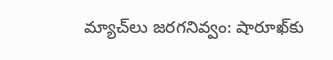మ్యాచ్‌లు జరగనివ్వం: షారూఖ్‌కు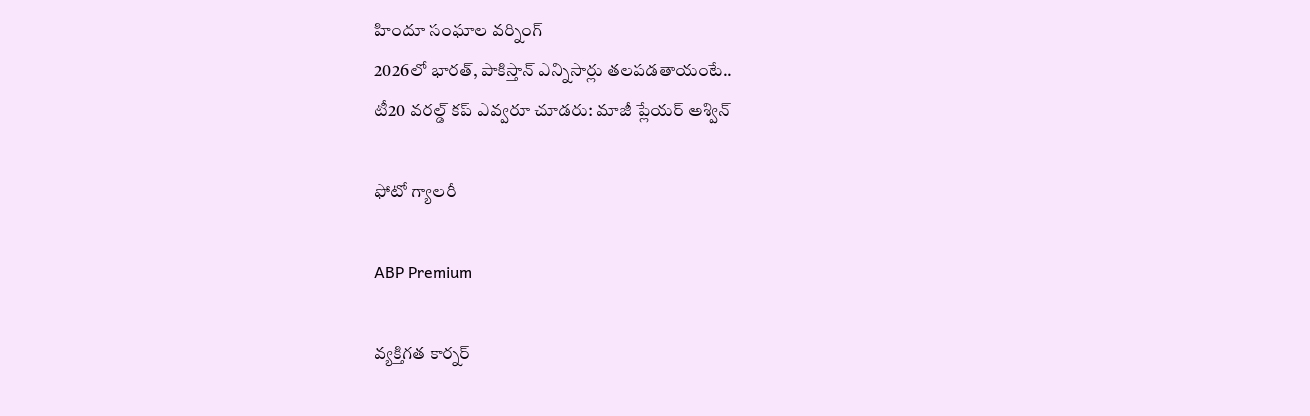హిందూ సంఘాల వర్నింగ్
2026లో భారత్, పాకిస్తాన్ ఎన్నిసార్లు తలపడతాయంటే..
టీ20 వరల్డ్ కప్ ఎవ్వరూ చూడరు: మాజీ ప్లేయర్ అశ్విన్

ఫోటో గ్యాలరీ

ABP Premium

వ్యక్తిగత కార్నర్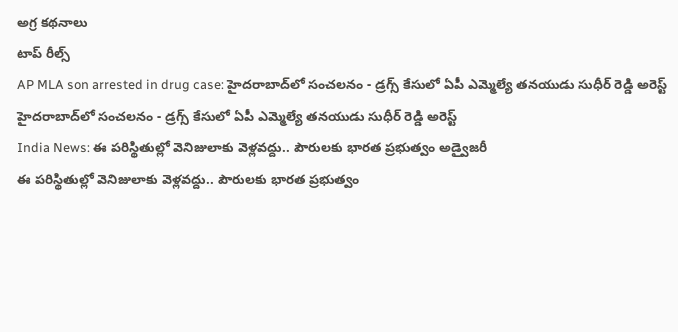అగ్ర కథనాలు
టాప్ రీల్స్
AP MLA son arrested in drug case: హైదరాబాద్‌లో సంచలనం - డ్రగ్స్ కేసులో ఏపీ ఎమ్మెల్యే తనయుడు సుధీర్ రెడ్డి అరెస్ట్
హైదరాబాద్‌లో సంచలనం - డ్రగ్స్ కేసులో ఏపీ ఎమ్మెల్యే తనయుడు సుధీర్ రెడ్డి అరెస్ట్
India News: ఈ పరిస్థితుల్లో వెనిజులాకు వెళ్లవద్దు.. పౌరులకు భారత ప్రభుత్వం అడ్వైజరీ
ఈ పరిస్థితుల్లో వెనిజులాకు వెళ్లవద్దు.. పౌరులకు భారత ప్రభుత్వం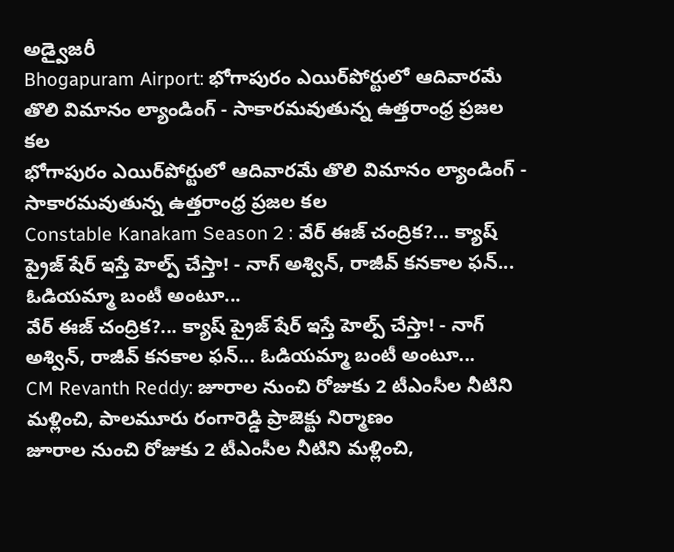అడ్వైజరీ
Bhogapuram Airport: భోగాపురం ఎయిర్‌పోర్టులో ఆదివారమే తొలి విమానం ల్యాండింగ్ - సాకారమవుతున్న ఉత్తరాంధ్ర ప్రజల కల
భోగాపురం ఎయిర్‌పోర్టులో ఆదివారమే తొలి విమానం ల్యాండింగ్ - సాకారమవుతున్న ఉత్తరాంధ్ర ప్రజల కల
Constable Kanakam Season 2 : వేర్ ఈజ్ చంద్రిక?... క్యాష్ ప్రైజ్ షేర్ ఇస్తే హెల్ప్ చేస్తా! - నాగ్ అశ్విన్, రాజీవ్ కనకాల ఫన్... ఓడియమ్మా బంటీ అంటూ...
వేర్ ఈజ్ చంద్రిక?... క్యాష్ ప్రైజ్ షేర్ ఇస్తే హెల్ప్ చేస్తా! - నాగ్ అశ్విన్, రాజీవ్ కనకాల ఫన్... ఓడియమ్మా బంటీ అంటూ...
CM Revanth Reddy: జూరాల నుంచి రోజుకు 2 టీఎంసీల నీటిని మళ్లించి, పాలమూరు రంగారెడ్డి ప్రాజెక్టు నిర్మాణం
జూరాల నుంచి రోజుకు 2 టీఎంసీల నీటిని మళ్లించి,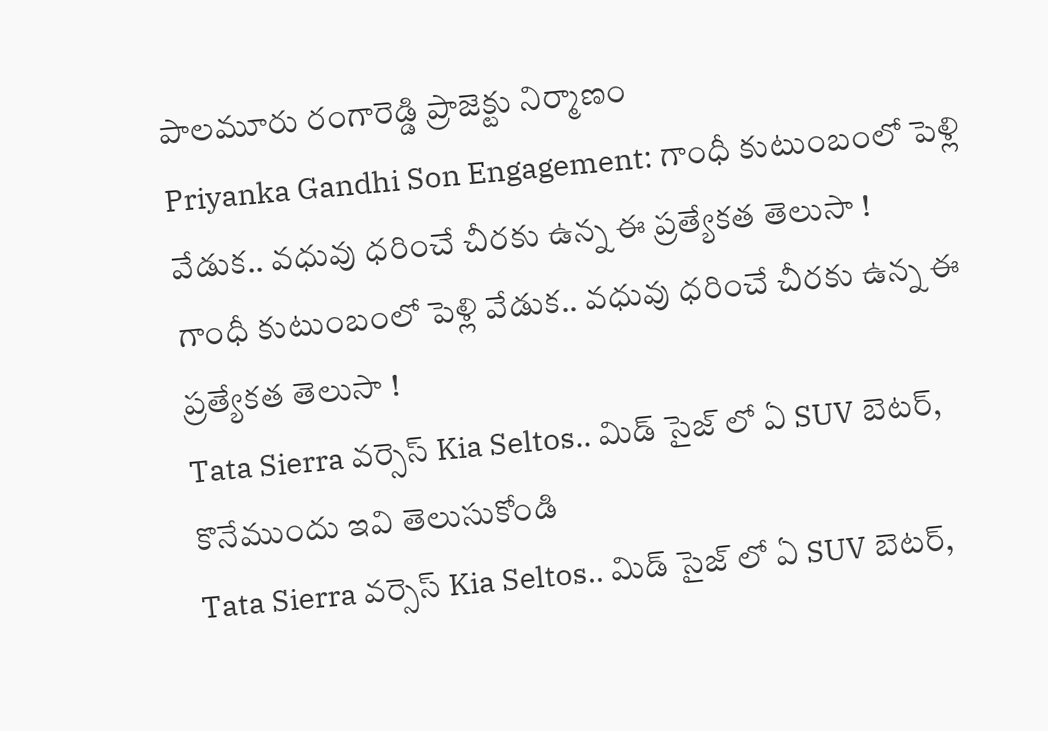పాలమూరు రంగారెడ్డి ప్రాజెక్టు నిర్మాణం
Priyanka Gandhi Son Engagement: గాంధీ కుటుంబంలో పెళ్లి వేడుక.. వధువు ధరించే చీరకు ఉన్న ఈ ప్రత్యేకత తెలుసా !
గాంధీ కుటుంబంలో పెళ్లి వేడుక.. వధువు ధరించే చీరకు ఉన్న ఈ ప్రత్యేకత తెలుసా !
Tata Sierra వర్సెస్ Kia Seltos.. మిడ్ సైజ్ లో ఏ SUV బెటర్, కొనేముందు ఇవి తెలుసుకోండి
Tata Sierra వర్సెస్ Kia Seltos.. మిడ్ సైజ్ లో ఏ SUV బెటర్,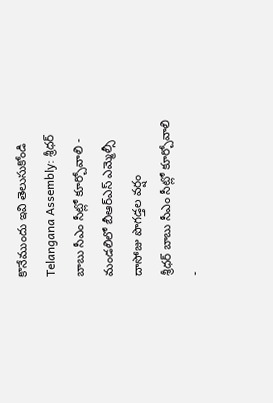కొనేముందు ఇవి తెలుసుకోండి
Telangana Assembly: శ్రీధర్ బాబు సీఎం సీట్లో కూర్చోవాలి - మండలిలో బీఆర్ఎస్ ఎమ్మెల్సీ దాసోజు పొగడ్తల వర్షం
శ్రీధర్ బాబు సీఎం సీట్లో కూర్చోవాలి -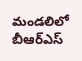మండలిలో బీఆర్ఎస్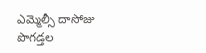ఎమ్మెల్సీ దాసోజు పొగడ్తల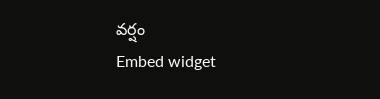వర్షం
Embed widget